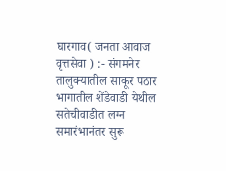घारगाव( जनता आवाज वृत्तसेवा ) :- संगमनेर तालुक्यातील साकूर पठार भागातील शेंडेवाडी येथील सतेचीवाडीत लग्न समारंभानंतर सुरू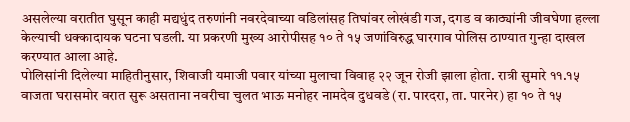असलेल्या वरातीत घुसून काही मद्यधुंद तरुणांनी नवरदेवाच्या वडिलांसह तिघांवर लोखंडी गज, दगड व काठ्यांनी जीवघेणा हल्ला केल्याची धक्कादायक घटना घडली. या प्रकरणी मुख्य आरोपीसह १० ते १५ जणांविरुद्ध घारगाव पोलिस ठाण्यात गुन्हा दाखल करण्यात आला आहे.
पोलिसांनी दिलेल्या माहितीनुसार, शिवाजी यमाजी पवार यांच्या मुलाचा विवाह २२ जून रोजी झाला होता. रात्री सुमारे ११.१५ वाजता घरासमोर वरात सुरू असताना नवरीचा चुलत भाऊ मनोहर नामदेव दुधवडे (रा. पारदरा, ता. पारनेर) हा १० ते १५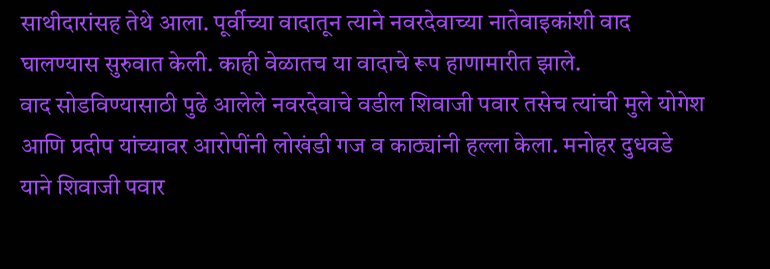साथीदारांसह तेथे आला. पूर्वीच्या वादातून त्याने नवरदेवाच्या नातेवाइकांशी वाद घालण्यास सुरुवात केली. काही वेळातच या वादाचे रूप हाणामारीत झाले.
वाद सोडविण्यासाठी पुढे आलेले नवरदेवाचे वडील शिवाजी पवार तसेच त्यांची मुले योगेश आणि प्रदीप यांच्यावर आरोपींनी लोखंडी गज व काठ्यांनी हल्ला केला. मनोहर दुधवडे याने शिवाजी पवार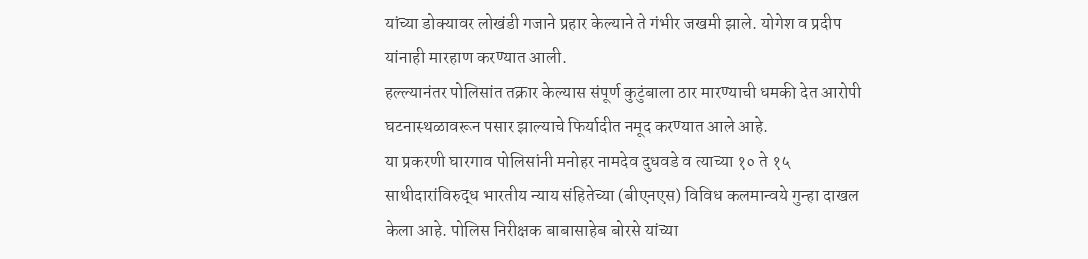यांच्या डोक्यावर लोखंडी गजाने प्रहार केल्याने ते गंभीर जखमी झाले. योगेश व प्रदीप यांनाही मारहाण करण्यात आली.
हल्ल्यानंतर पोलिसांत तक्रार केल्यास संपूर्ण कुटुंबाला ठार मारण्याची धमकी देत आरोपी घटनास्थळावरून पसार झाल्याचे फिर्यादीत नमूद करण्यात आले आहे.
या प्रकरणी घारगाव पोलिसांनी मनोहर नामदेव दुधवडे व त्याच्या १० ते १५ साथीदारांविरुद्ध भारतीय न्याय संहितेच्या (बीएनएस) विविध कलमान्वये गुन्हा दाखल केला आहे. पोलिस निरीक्षक बाबासाहेब बोरसे यांच्या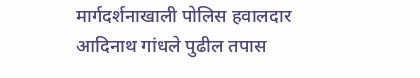मार्गदर्शनाखाली पोलिस हवालदार आदिनाथ गांधले पुढील तपास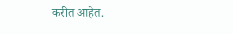करीत आहेत.